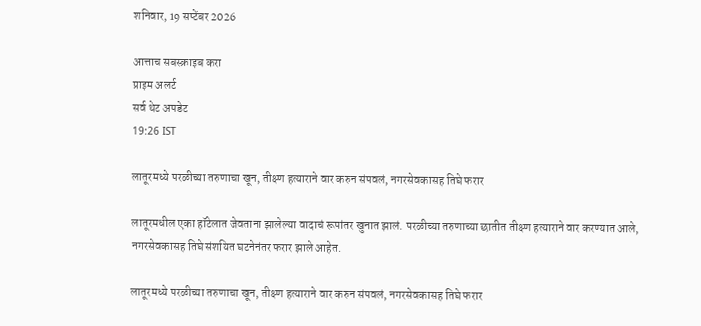शनिवार, 19 सप्टेंबर 2026

आत्ताच सबस्क्राइब करा
प्राइम अलर्ट
सर्व थेट अपडेट
19:26 IST

लातूरमध्ये परळीच्या तरुणाचा खून, तीक्ष्ण हत्याराने वार करुन संपवलं, नगरसेवकासह तिघे फरार

लातूरमधील एका हॉटेलात जेवताना झालेल्या वादाचं रूपांतर खुनात झालं. परळीच्या तरुणाच्या छातीत तीक्ष्ण हत्याराने वार करण्यात आले, नगरसेवकासह तिघे संशयित घटनेनंतर फरार झाले आहेत.

लातूरमध्ये परळीच्या तरुणाचा खून, तीक्ष्ण हत्याराने वार करुन संपवलं, नगरसेवकासह तिघे फरार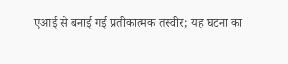एआई से बनाई गई प्रतीकात्मक तस्वीर; यह घटना का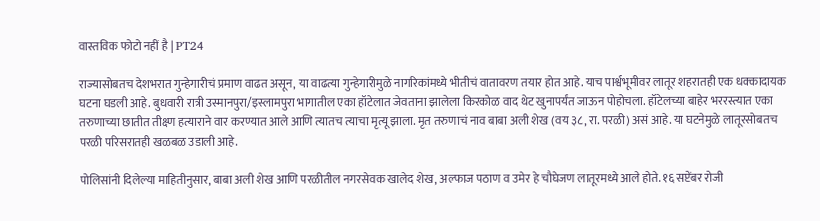वास्तविक फोटो नहीं है | PT24

राज्यासोबतच देशभरात गुन्हेगारीचं प्रमाण वाढत असून, या वाढत्या गुन्हेगारीमुळे नागरिकांमध्ये भीतीचं वातावरण तयार होत आहे. याच पार्श्वभूमीवर लातूर शहरातही एक धक्कादायक घटना घडली आहे. बुधवारी रात्री उस्मानपुरा/इस्लामपुरा भागातील एका हॉटेलात जेवताना झालेला किरकोळ वाद थेट खुनापर्यंत जाऊन पोहोचला. हॉटेलच्या बाहेर भररस्त्यात एका तरुणाच्या छातीत तीक्ष्ण हत्याराने वार करण्यात आले आणि त्यातच त्याचा मृत्यू झाला. मृत तरुणाचं नाव बाबा अली शेख (वय ३८, रा. परळी) असं आहे. या घटनेमुळे लातूरसोबतच परळी परिसरातही खळबळ उडाली आहे.

पोलिसांनी दिलेल्या माहितीनुसार, बाबा अली शेख आणि परळीतील नगरसेवक खालेद शेख, अल्फाज पठाण व उमेर हे चौघेजण लातूरमध्ये आले होते. १६ सप्टेंबर रोजी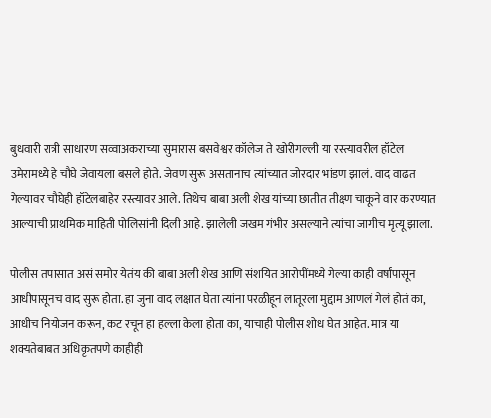बुधवारी रात्री साधारण सव्वाअकराच्या सुमारास बसवेश्वर कॉलेज ते खोरीगल्ली या रस्त्यावरील हॉटेल उमेरामध्ये हे चौघे जेवायला बसले होते. जेवण सुरू असतानाच त्यांच्यात जोरदार भांडण झालं. वाद वाढत गेल्यावर चौघेही हॉटेलबाहेर रस्त्यावर आले. तिथेच बाबा अली शेख यांच्या छातीत तीक्ष्ण चाकूने वार करण्यात आल्याची प्राथमिक माहिती पोलिसांनी दिली आहे. झालेली जखम गंभीर असल्याने त्यांचा जागीच मृत्यू झाला.

पोलीस तपासात असं समोर येतंय की बाबा अली शेख आणि संशयित आरोपींमध्ये गेल्या काही वर्षांपासून आधीपासूनच वाद सुरू होता. हा जुना वाद लक्षात घेता त्यांना परळीहून लातूरला मुद्दाम आणलं गेलं होतं का, आधीच नियोजन करून, कट रचून हा हल्ला केला होता का, याचाही पोलीस शोध घेत आहेत. मात्र या शक्यतेबाबत अधिकृतपणे काहीही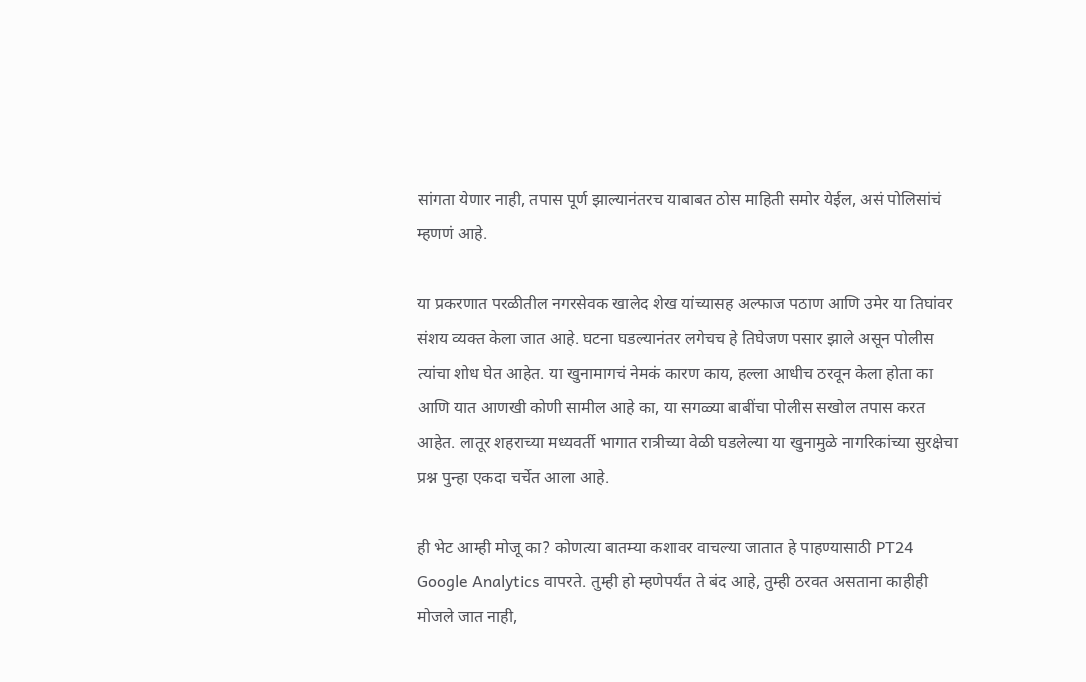सांगता येणार नाही, तपास पूर्ण झाल्यानंतरच याबाबत ठोस माहिती समोर येईल, असं पोलिसांचं म्हणणं आहे.

या प्रकरणात परळीतील नगरसेवक खालेद शेख यांच्यासह अल्फाज पठाण आणि उमेर या तिघांवर संशय व्यक्त केला जात आहे. घटना घडल्यानंतर लगेचच हे तिघेजण पसार झाले असून पोलीस त्यांचा शोध घेत आहेत. या खुनामागचं नेमकं कारण काय, हल्ला आधीच ठरवून केला होता का आणि यात आणखी कोणी सामील आहे का, या सगळ्या बाबींचा पोलीस सखोल तपास करत आहेत. लातूर शहराच्या मध्यवर्ती भागात रात्रीच्या वेळी घडलेल्या या खुनामुळे नागरिकांच्या सुरक्षेचा प्रश्न पुन्हा एकदा चर्चेत आला आहे.

ही भेट आम्ही मोजू का? कोणत्या बातम्या कशावर वाचल्या जातात हे पाहण्यासाठी PT24 Google Analytics वापरते. तुम्ही हो म्हणेपर्यंत ते बंद आहे, तुम्ही ठरवत असताना काहीही मोजले जात नाही,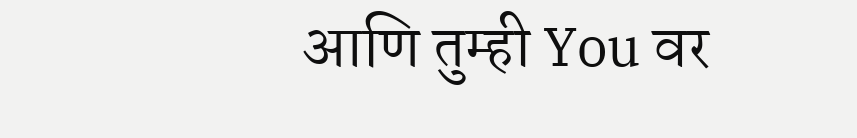आणि तुम्ही You वर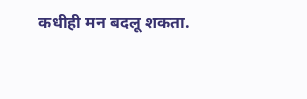कधीही मन बदलू शकता.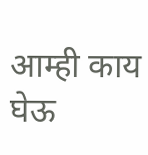आम्ही काय घेऊ